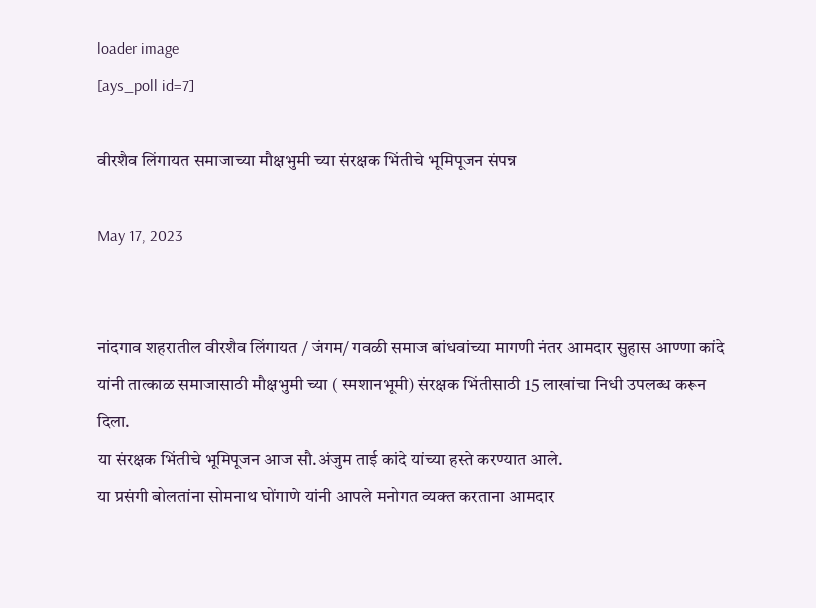loader image
[ays_poll id=7]

वीरशैव लिंगायत समाजाच्या मौक्षभुमी च्या संरक्षक भिंतीचे भूमिपूजन संपन्न

May 17, 2023


नांदगाव शहरातील वीरशैव लिंगायत / जंगम/ गवळी समाज बांधवांच्या मागणी नंतर आमदार सुहास आण्णा कांदे यांनी तात्काळ समाजासाठी मौक्षभुमी च्या ( स्मशानभूमी) संरक्षक भिंतीसाठी 15 लाखांचा निधी उपलब्ध करून दिला.
या संरक्षक भिंतीचे भूमिपूजन आज सौ.अंजुम ताई कांदे यांच्या हस्ते करण्यात आले.
या प्रसंगी बोलतांना सोमनाथ घोंगाणे यांनी आपले मनोगत व्यक्त करताना आमदार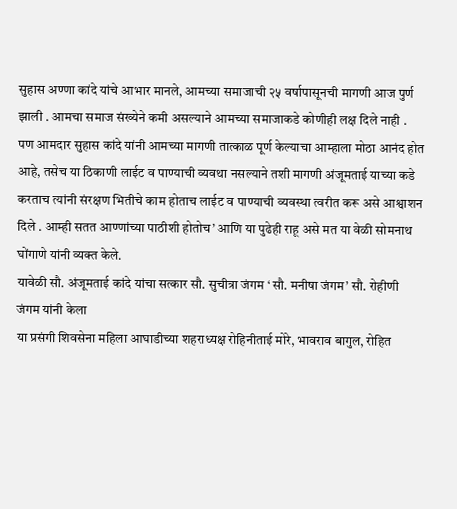सुहास अण्णा कांदे यांचे आभार मानले, आमच्या समाजाची २५ वर्षापासूनची मागणी आज पुर्ण झाली . आमचा समाज संख्येने कमी असल्याने आमच्या समाजाकडे कोणीही लक्ष दिले नाही . पण आमदार सुहास कांदे यांनी आमच्या मागणी तात्काळ पूर्ण केल्याचा आम्हाला मोठा आनंद होत आहे, तसेच या ठिकाणी लाईट व पाण्याची व्यवथा नसल्याने तशी मागणी अंजूमताई याच्या कडे करताच त्यांनी संरक्षण भितीचे काम होताच लाईट व पाण्याची व्यवस्था त्वरीत करू असे आश्वाशन दिले . आम्ही सतत आण्णांच्या पाठीशी होतोच’ आणि या पुढेही राहू असे मत या वेळी सोमनाथ घोंगाणे यांनी व्यक्त केले.
यावेळी सौ. अंजूमताई कांदे यांचा सत्कार सौ. सुचीत्रा जंगम ‘ सौ. मनीषा जंगम’ सौ. रोहीणी जंगम यांनी केला
या प्रसंगी शिवसेना महिला आघाडीच्या शहराध्यक्ष रोहिनीताई मोरे, भावराव बागुल, रोहित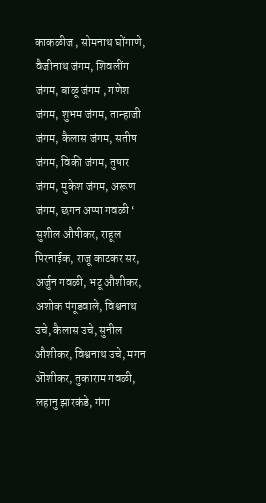काकळीज , सोमनाथ घोंगाणे, वैजीनाथ जंगम, शिवलींग जंगम, बाळू जंगम , गणेश जंगम, शुभम जंगम, तान्हाजी जंगम, कैलास जंगम, सतीष जंगम, विकी जंगम, तुषार जंगम, मुकेश जंगम, अरूण जंगम, छगन अप्पा गवळी ‘ सुशील औषीकर, राहूल पिरनाईक, राजू काटकर सर, अर्जुन गवळी, भटू औशीकर, अशोक पंगूडवाले, विश्वनाथ उचे, कैलास उचे, सुनील औशीकर, विश्वनाथ उचे, मगन ऒशीकर, तुकाराम गवळी, लहानु झारकंडे, गंगा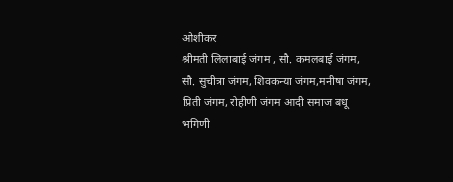ओशीकर
श्रीमती लिलाबाई जंगम , सौ. कमलबाई जंगम, सौ. सुचीत्रा जंगम, शिवकन्या जंगम,मनीषा जंगम, प्रिती जंगम, रोहीणी जंगम आदी समाज बधू भगिणी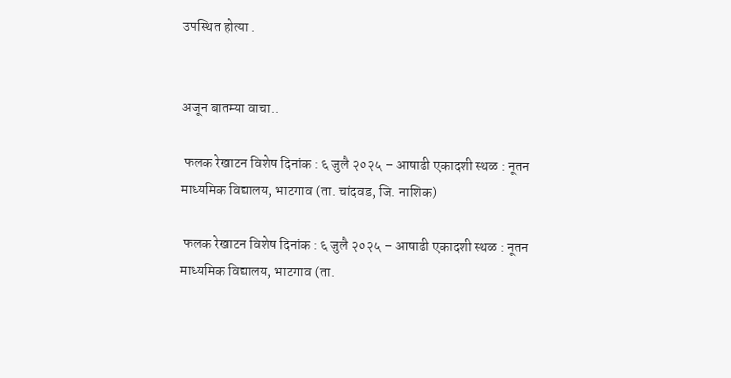उपस्थित होत्या .


अजून बातम्या वाचा..

 फलक रेखाटन विशेष दिनांक : ६ जुलै २०२५ – आषाढी एकादशी स्थळ : नूतन माध्यमिक विद्यालय, भाटगाव (ता. चांदवड, जि. नाशिक)

 फलक रेखाटन विशेष दिनांक : ६ जुलै २०२५ – आषाढी एकादशी स्थळ : नूतन माध्यमिक विद्यालय, भाटगाव (ता.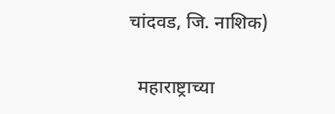चांदवड, जि. नाशिक)

  महाराष्ट्राच्या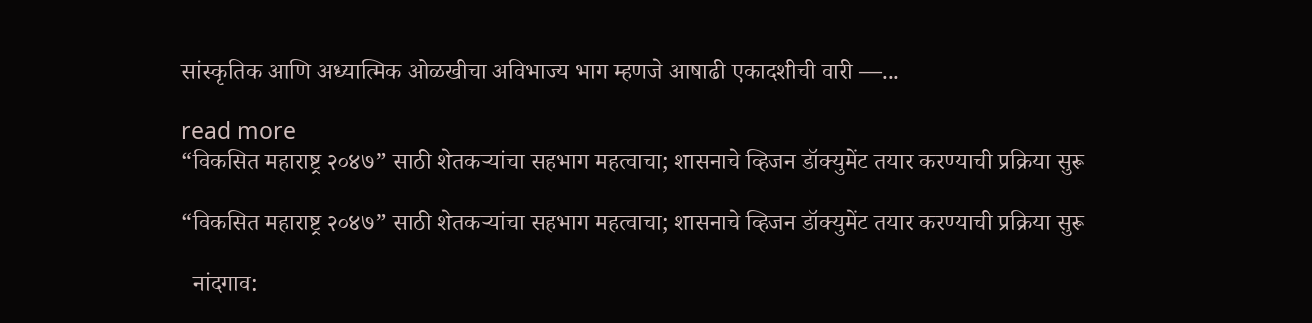सांस्कृतिक आणि अध्यात्मिक ओळखीचा अविभाज्य भाग म्हणजे आषाढी एकादशीची वारी —...

read more
“विकसित महाराष्ट्र २०४७” साठी शेतकऱ्यांचा सहभाग महत्वाचा; शासनाचे व्हिजन डॉक्युमेंट तयार करण्याची प्रक्रिया सुरू

“विकसित महाराष्ट्र २०४७” साठी शेतकऱ्यांचा सहभाग महत्वाचा; शासनाचे व्हिजन डॉक्युमेंट तयार करण्याची प्रक्रिया सुरू

  नांदगाव: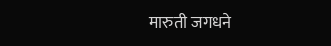मारुती जगधने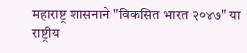महाराष्ट्र शासनाने "विकसित भारत २०४७" या राष्ट्रीय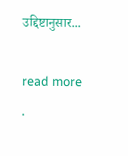उद्दिष्टानुसार...

read more
.